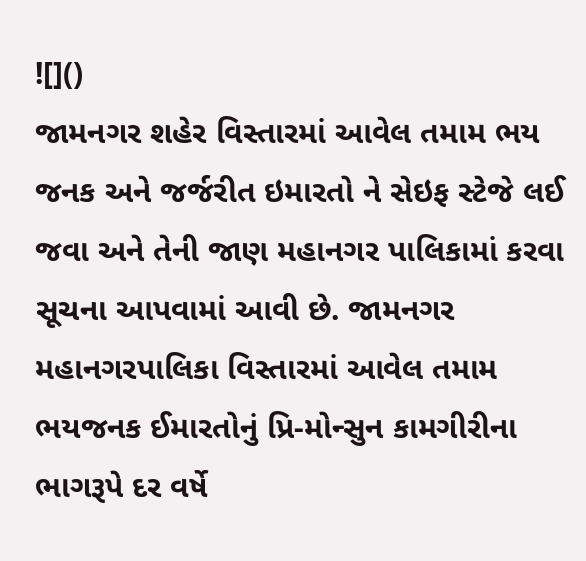![]()
જામનગર શહેર વિસ્તારમાં આવેલ તમામ ભય જનક અને જર્જરીત ઇમારતો ને સેઇફ સ્ટેજે લઈ જવા અને તેની જાણ મહાનગર પાલિકામાં કરવા સૂચના આપવામાં આવી છે. જામનગર મહાનગરપાલિકા વિસ્તારમાં આવેલ તમામ ભયજનક ઈમારતોનું પ્રિ-મોન્સુન કામગીરીના ભાગરૂપે દર વર્ષે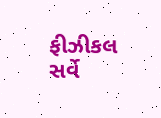ફીઝીકલ સર્વે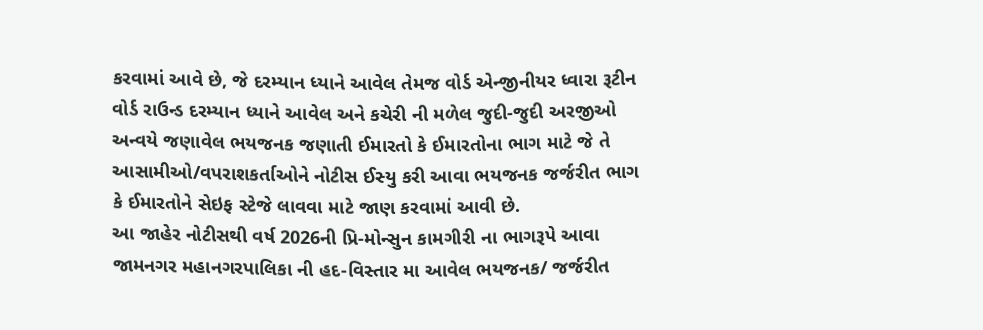કરવામાં આવે છે, જે દરમ્યાન ધ્યાને આવેલ તેમજ વોર્ડ એન્જીનીયર ધ્વારા રૂટીન વોર્ડ રાઉન્ડ દરમ્યાન ધ્યાને આવેલ અને કચેરી ની મળેલ જુદી-જુદી અરજીઓ અન્વયે જણાવેલ ભયજનક જણાતી ઈમારતો કે ઈમારતોના ભાગ માટે જે તે આસામીઓ/વપરાશકર્તાઓને નોટીસ ઈસ્યુ કરી આવા ભયજનક જર્જરીત ભાગ કે ઈમારતોને સેઇફ સ્ટેજે લાવવા માટે જાણ કરવામાં આવી છે.
આ જાહેર નોટીસથી વર્ષ 2026ની પ્રિ-મોન્સુન કામગીરી ના ભાગરૂપે આવા જામનગર મહાનગરપાલિકા ની હદ-વિસ્તાર મા આવેલ ભયજનક/ જર્જરીત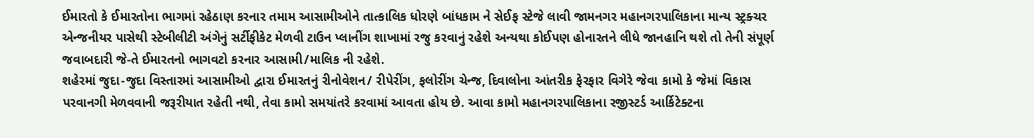ઈમારતો કે ઈમારતોના ભાગમાં રહેઠાણ કરનાર તમામ આસામીઓને તાત્કાલિક ધોરણે બાંધકામ ને સેઈફ સ્ટેજે લાવી જામનગર મહાનગરપાલિકાના માન્ય સ્ટ્રક્ચર એન્જનીયર પાસેથી સ્ટેબીલીટી અંગેનું સર્ટીફીકેટ મેળવી ટાઉન પ્લાનીંગ શાખામાં રજુ કરવાનું રહેશે અન્યથા કોઈપણ હોનારતને લીધે જાનહાનિ થશે તો તેની સંપૂર્ણ જવાબદારી જે-તે ઈમારતનો ભાગવટો કરનાર આસામી/માલિક ની રહેશે.
શહેરમાં જુદા-જુદા વિસ્તારમાં આસામીઓ દ્વારા ઈમારતનું રીનોવેશન/ રીપેરીંગ, ફલોરીંગ ચેન્જ, દિવાલોના આંતરીક ફેરફાર વિગેરે જેવા કામો કે જેમાં વિકાસ પરવાનગી મેળવવાની જરૂરીયાત રહેતી નથી, તેવા કામો સમયાંતરે કરવામાં આવતા હોય છે. આવા કામો મહાનગરપાલિકાના રજીસ્ટર્ડ આર્કિટેક્ટના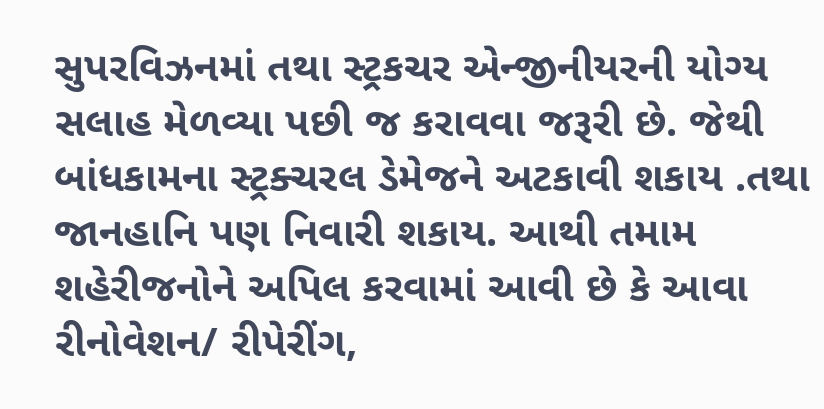સુપરવિઝનમાં તથા સ્ટ્રકચર એન્જીનીયરની યોગ્ય સલાહ મેળવ્યા પછી જ કરાવવા જરૂરી છે. જેથી બાંધકામના સ્ટ્રક્ચરલ ડેમેજને અટકાવી શકાય .તથા જાનહાનિ પણ નિવારી શકાય. આથી તમામ શહેરીજનોને અપિલ કરવામાં આવી છે કે આવા રીનોવેશન/ રીપેરીંગ,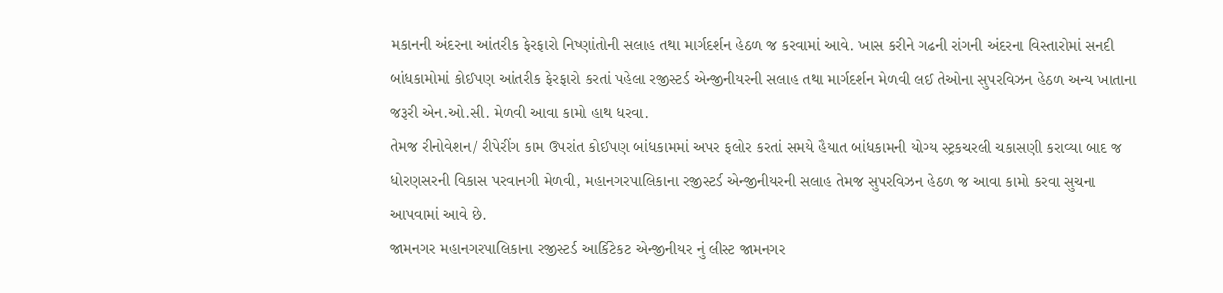મકાનની અંદરના આંતરીક ફેરફારો નિષ્ણાંતોની સલાહ તથા માર્ગદર્શન હેઠળ જ કરવામાં આવે. ખાસ કરીને ગઢની રાંગની અંદરના વિસ્તારોમાં સનદી બાંધકામોમાં કોઈપણ આંતરીક ફેરફારો કરતાં પહેલા રજીસ્ટર્ડ એન્જીનીયરની સલાહ તથા માર્ગદર્શન મેળવી લઈ તેઓના સુપરવિઝન હેઠળ અન્ય ખાતાના જરૂરી એન.ઓ.સી. મેળવી આવા કામો હાથ ધરવા.
તેમજ રીનોવેશન/ રીપેરીંગ કામ ઉપરાંત કોઈપણ બાંધકામમાં અપર ફલોર કરતાં સમયે હૈયાત બાંધકામની યોગ્ય સ્ટ્રકચરલી ચકાસણી કરાવ્યા બાદ જ ધોરણસરની વિકાસ પરવાનગી મેળવી, મહાનગરપાલિકાના રજીસ્ટર્ડ એન્જીનીયરની સલાહ તેમજ સુપરવિઝન હેઠળ જ આવા કામો કરવા સુચના આપવામાં આવે છે.
જામનગર મહાનગરપાલિકાના રજીસ્ટર્ડ આર્કિટેકટ એન્જીનીયર નું લીસ્ટ જામનગર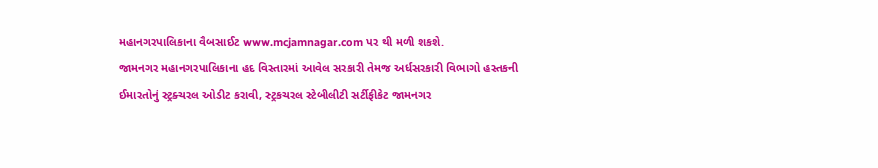મહાનગરપાલિકાના વૈબસાઈટ www.mcjamnagar.com પર થી મળી શકશે.
જામનગર મહાનગરપાલિકાના હદ વિસ્તારમાં આવેલ સરકારી તેમજ અર્ધસરકારી વિભાગો હસ્તકની ઈમારતોનું સ્ટ્રક્ચરલ ઓડીટ કરાવી, સ્ટ્રકચરલ સ્ટેબીલીટી સર્ટીફીકેટ જામનગર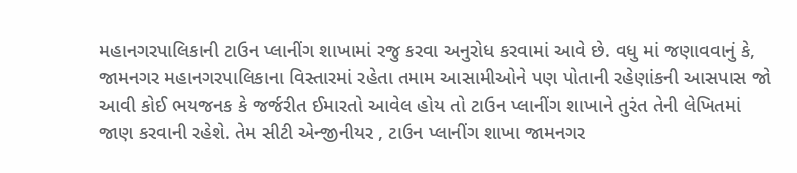મહાનગરપાલિકાની ટાઉન પ્લાનીંગ શાખામાં રજુ કરવા અનુરોધ કરવામાં આવે છે. વધુ માં જણાવવાનું કે, જામનગર મહાનગરપાલિકાના વિસ્તારમાં રહેતા તમામ આસામીઓને પણ પોતાની રહેણાંકની આસપાસ જો આવી કોઈ ભયજનક કે જર્જરીત ઈમારતો આવેલ હોય તો ટાઉન પ્લાનીંગ શાખાને તુરંત તેની લેખિતમાં જાણ કરવાની રહેશે. તેમ સીટી એન્જીનીયર , ટાઉન પ્લાનીંગ શાખા જામનગર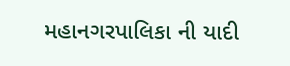મહાનગરપાલિકા ની યાદી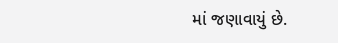માં જણાવાયું છે.